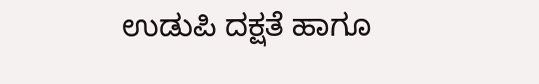ಉಡುಪಿ ದಕ್ಷತೆ ಹಾಗೂ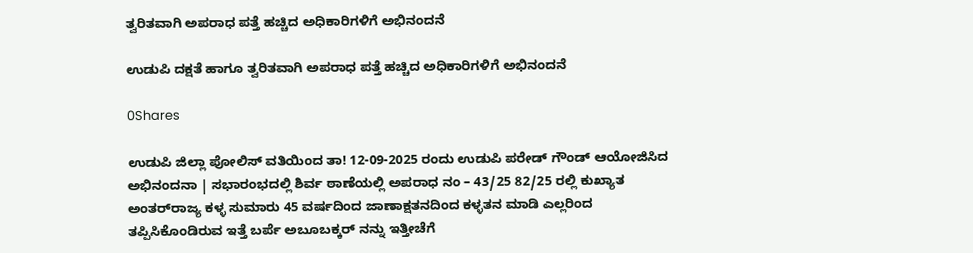ತ್ವರಿತವಾಗಿ ಅಪರಾಧ ಪತ್ತೆ ಹಚ್ಚಿದ ಅಧಿಕಾರಿಗಳಿಗೆ ಅಭಿನಂದನೆ

ಉಡುಪಿ ದಕ್ಷತೆ ಹಾಗೂ ತ್ವರಿತವಾಗಿ ಅಪರಾಧ ಪತ್ತೆ ಹಚ್ಚಿದ ಅಧಿಕಾರಿಗಳಿಗೆ ಅಭಿನಂದನೆ

0Shares

ಉಡುಪಿ ಜಿಲ್ಲಾ ಪೋಲಿಸ್ ವತಿಯಿಂದ ತಾ! 12-09-2025 ರಂದು ಉಡುಪಿ ಪರೇಡ್ ಗೌಂಡ್ ಆಯೋಜಿಸಿದ ಅಭಿನಂದನಾ | ಸಭಾರಂಭದಲ್ಲಿ ಶಿರ್ವ ಠಾಣೆಯಲ್ಲಿ ಅಪರಾಧ ನಂ – 43/25 82/25 ರಲ್ಲಿ ಕುಖ್ಯಾತ ಅಂತರ್‌ರಾಜ್ಯ ಕಳ್ಳ ಸುಮಾರು 45 ವರ್ಷದಿಂದ ಜಾಣಾಕ್ಷತನದಿಂದ ಕಳ್ಳತನ ಮಾಡಿ ಎಲ್ಲರಿಂದ ತಪ್ಪಿಸಿಕೊಂಡಿರುವ ಇತ್ತೆ ಬರ್ಪೆ ಅಬೂಬಕ್ಕರ್ ನನ್ನು ಇತ್ತೀಚೆಗೆ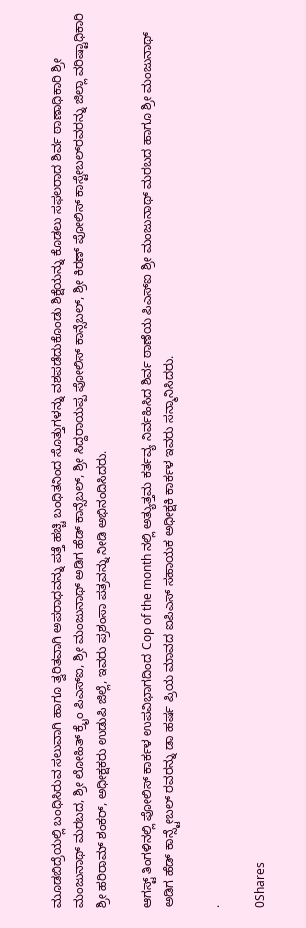ಮೂಡಬಿದ್ರೆಯಲ್ಲಿ ಬಂಧಿಸಿರುವ ಸಲುವಾಗಿ ಹಾಗೂ ತ್ವರಿತವಾಗಿ ಅಪರಾಧವನ್ನು ಪತ್ತೆ ಹಚ್ಚಿ ಬಂಧಿತನಿಂದ ಸೊತ್ತುಗಳನ್ನು ವಶಪಡೆದುಕೊಂಡು ಶಿಕ್ಷೆಯನ್ನು ಕೊಡಲು ಸಫಲರಾದ ಶಿರ್ವ ಠಾಣಾಧಿಕಾರಿ ಶ್ರೀ ಮಂಜುನಾಥ್ ಮರಬದ, ಶ್ರೀ ಲೋಹಿತ್ ಕ್ರೈಂ ಪಿಎಸ್‌ಐ, ಶ್ರೀ ಮಂಜುನಾಥ್ ಅಡಿಗ ಹೆಡ್ ಕಾನ್ಸೆಬಲ್, ಶ್ರೀ ಸಿದ್ದರಾಯಪ್ಪ ಪೋಲಿಸ್ ಕಾನ್ಸೆಬಲ್, ಶ್ರೀ ಕಿರಣ್ ಪೋಲಿಸ್ ಕಾಸ್ಟೇಬಲ್‌ರವರನ್ನು ಜಿಲ್ಲಾ ವರಿಷ್ಟಾಧಿಕಾರಿ ಶ್ರೀ ಹರಿರಾಮ್ ಶಂಕರ್, ಅಧೀಕ್ಷಕರು ಉಡುಪಿ ಜಿಲ್ಲೆ, ಇವರು ಪ್ರಶಂಸಾ ಪತ್ರವನ್ನು ನೀಡಿ ಅಭಿನಂದಿಸಿದರು.

ಆಗಸ್ಟ್ ತಿಂಗಳಿನಲ್ಲಿ ಪೋಲಿಸ್ ಕಾರ್ಕಳ ಉಪವಿಭಾಗದಿಂದ Cop of the month ನಲ್ಲಿ ಅತ್ಯುತ್ತಮ ಕರ್ತವ್ಯ ನಿರ್ವಹಿಸಿದ ಶಿರ್ವ ಠಾಣೆಯ ಪಿಎಸ್‌ಐ ಶ್ರೀ ಮಂಜುನಾಥ್ ಮರಬದ ಹಾಗೂ ಶ್ರೀ ಮಂಜುನಾಥ್ ಅಡಿಗ ಹೆಡ್ ಕಾನ್ಸ್ಟೇಬಲ್ ರವರನ್ನು ಡಾ ಹರ್ಷ ಪ್ರಿಯ ಮಾವದ ಐಪಿಎಸ್ ಸಹಾಯಕ ಅಧೀಕ್ಷಕಿ ಕಾರ್ಕಳ ಇವರು ಸನ್ಮಾನಿಸಿದರು.

.

0Shares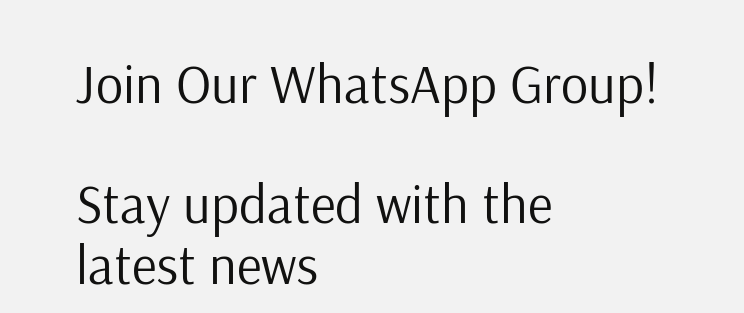Join Our WhatsApp Group!

Stay updated with the latest news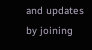and updates by joining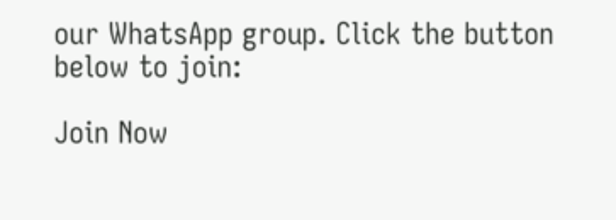our WhatsApp group. Click the button below to join:

Join Now